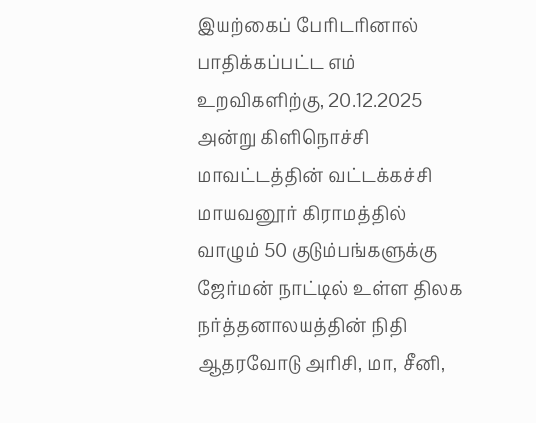இயற்கைப் பேரிடரினால் பாதிக்கப்பட்ட எம் உறவிகளிற்கு, 20.12.2025 அன்று கிளிநொச்சி மாவட்டத்தின் வட்டக்கச்சி மாயவனூர் கிராமத்தில் வாழும் 50 குடும்பங்களுக்கு ஜேர்மன் நாட்டில் உள்ள திலக நர்த்தனாலயத்தின் நிதி ஆதரவோடு அரிசி, மா, சீனி,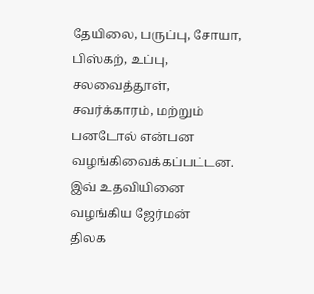தேயிலை, பருப்பு, சோயா, பிஸ்கற், உப்பு, சலவைத்தூள், சவர்க்காரம், மற்றும் பனடோல் என்பன வழங்கிவைக்கப்பட்டன. இவ் உதவியினை வழங்கிய ஜேர்மன்
திலக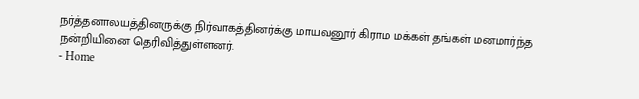நர்த்தனாலயத்தினருக்கு நிர்வாகத்தினர்க்கு மாயவனூர் கிராம மக்கள் தங்கள் மனமார்ந்த நன்றியினை தெரிவித்துள்ளனர்.
- Home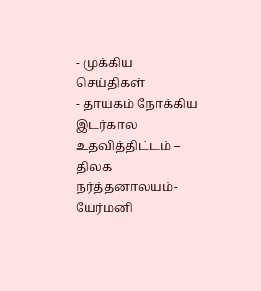- முக்கிய செய்திகள்
- தாயகம் நோக்கிய இடர்கால உதவித்திட்டம் – திலக நர்த்தனாலயம்- யேர்மனி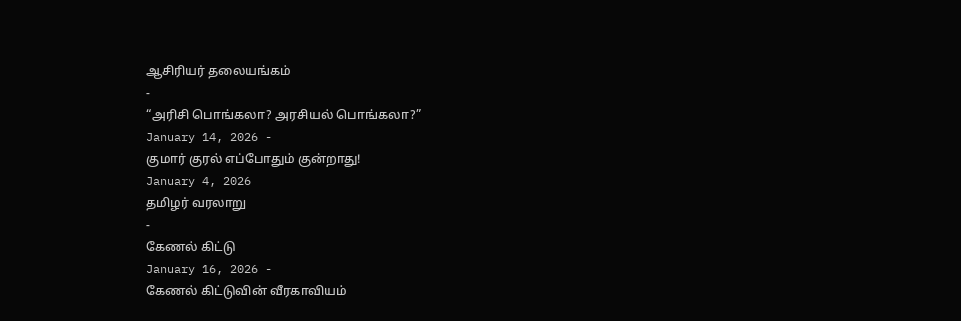ஆசிரியர் தலையங்கம்
-
“அரிசி பொங்கலா? அரசியல் பொங்கலா?”
January 14, 2026 -
குமார் குரல் எப்போதும் குன்றாது!
January 4, 2026
தமிழர் வரலாறு
-
கேணல் கிட்டு
January 16, 2026 -
கேணல் கிட்டுவின் வீரகாவியம்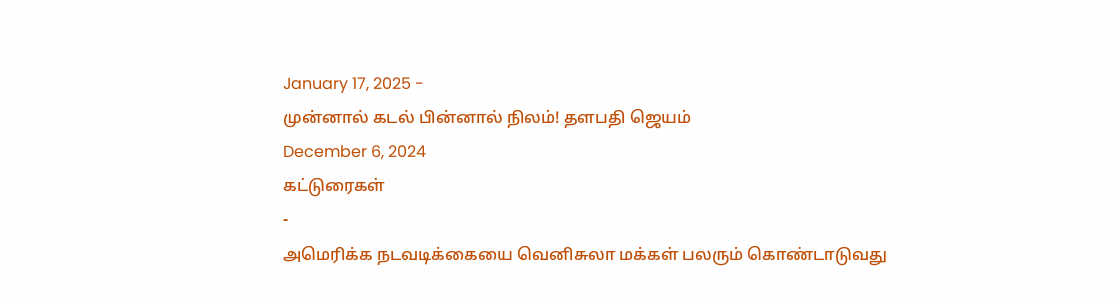January 17, 2025 -
முன்னால் கடல் பின்னால் நிலம்! தளபதி ஜெயம்
December 6, 2024
கட்டுரைகள்
-
அமெரிக்க நடவடிக்கையை வெனிசுலா மக்கள் பலரும் கொண்டாடுவது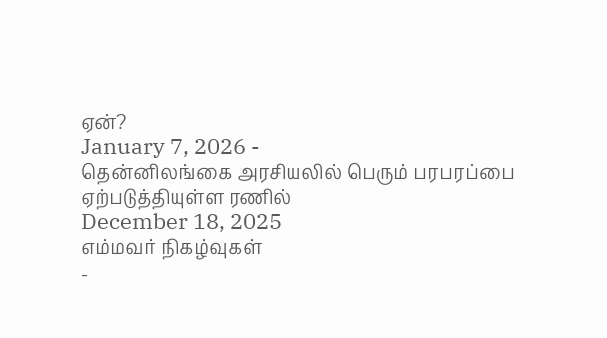ஏன்?
January 7, 2026 -
தென்னிலங்கை அரசியலில் பெரும் பரபரப்பை ஏற்படுத்தியுள்ள ரணில்
December 18, 2025
எம்மவர் நிகழ்வுகள்
-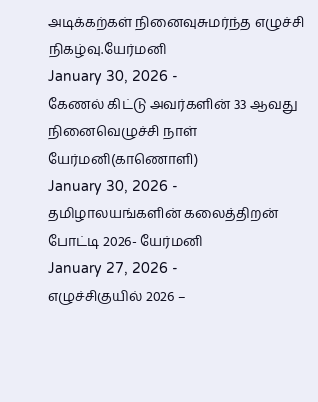அடிக்கற்கள் நினைவுசுமர்ந்த எழுச்சி நிகழ்வு.யேர்மனி
January 30, 2026 -
கேணல் கிட்டு அவர்களின் 33 ஆவது நினைவெழுச்சி நாள் யேர்மனி(காணொளி)
January 30, 2026 -
தமிழாலயங்களின் கலைத்திறன் போட்டி 2026- யேர்மனி
January 27, 2026 -
எழுச்சிகுயில் 2026 –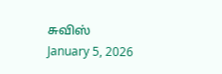சுவிஸ்
January 5, 2026